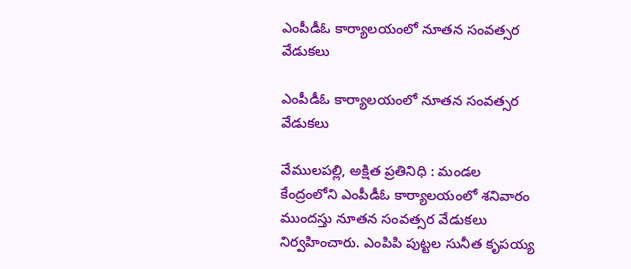ఎంపీడీఓ కార్యాలయంలో నూతన సంవత్సర వేడుకలు

ఎంపీడీఓ కార్యాలయంలో నూతన సంవత్సర వేడుకలు

వేములపల్లి, అక్షిత ప్రతినిధి : మండల కేంద్రంలోని ఎంపీడీఓ కార్యాలయంలో శనివారం ముందస్తు నూతన సంవత్సర వేడుకలు నిర్వహించారు. ఎంపిపి పుట్టల సునీత కృపయ్య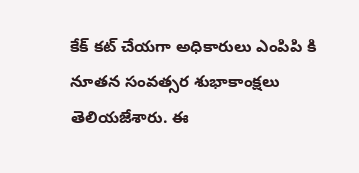కేక్ కట్ చేయగా అధికారులు ఎంపిపి కి నూతన సంవత్సర శుభాకాంక్షలు తెలియజేశారు. ఈ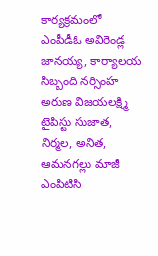కార్యక్రమంలో ఎంపీడీఓ అవిరెండ్ల జానయ్య, కార్యాలయ సిబ్బంది నర్సింహ అరుణ విజయలక్ష్మి టైపిస్టు సుజాత, నిర్మల, అనిత, ఆమనగల్లు మాజీ ఎంపిటిసి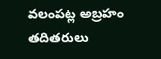వలంపట్ల అబ్రహం తదితరులు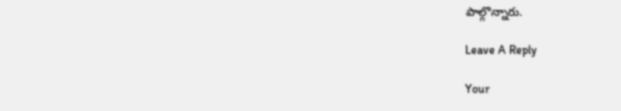పాల్గొన్నారు.

Leave A Reply

Your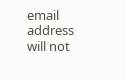email address will not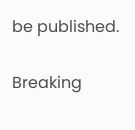be published.

Breaking